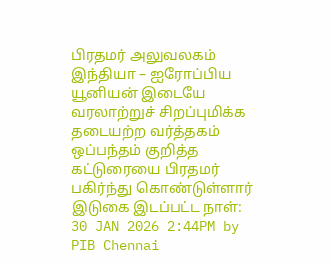பிரதமர் அலுவலகம்
இந்தியா – ஐரோப்பிய யூனியன் இடையே வரலாற்றுச் சிறப்புமிக்க தடையற்ற வர்த்தகம் ஒப்பந்தம் குறித்த கட்டுரையை பிரதமர் பகிர்ந்து கொண்டுள்ளார்
இடுகை இடப்பட்ட நாள்:
30 JAN 2026 2:44PM by PIB Chennai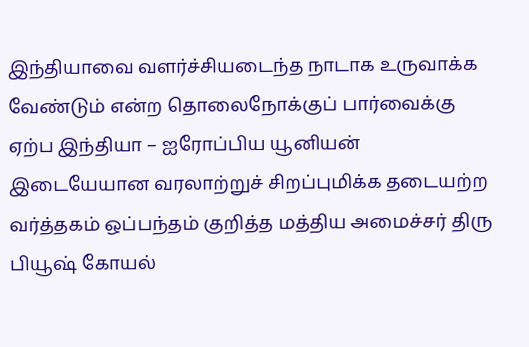இந்தியாவை வளர்ச்சியடைந்த நாடாக உருவாக்க வேண்டும் என்ற தொலைநோக்குப் பார்வைக்கு ஏற்ப இந்தியா – ஐரோப்பிய யூனியன் இடையேயான வரலாற்றுச் சிறப்புமிக்க தடையற்ற வர்த்தகம் ஒப்பந்தம் குறித்த மத்திய அமைச்சர் திரு பியூஷ் கோயல்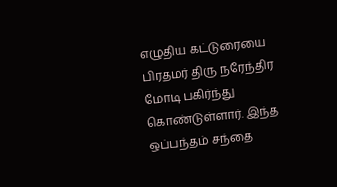எழுதிய கட்டுரையை பிரதமர் திரு நரேந்திர மோடி பகிர்ந்து கொண்டுள்ளார். இந்த ஒப்பந்தம் சந்தை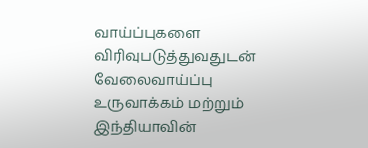வாய்ப்புகளை விரிவுபடுத்துவதுடன் வேலைவாய்ப்பு உருவாக்கம் மற்றும் இந்தியாவின்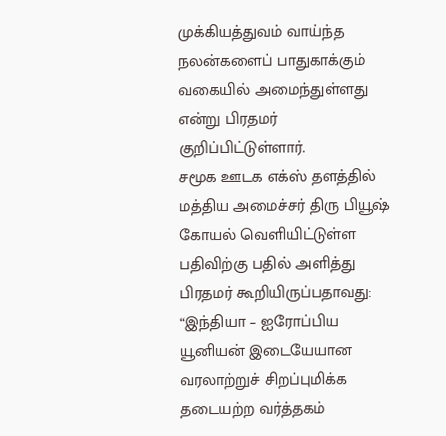முக்கியத்துவம் வாய்ந்த நலன்களைப் பாதுகாக்கும் வகையில் அமைந்துள்ளது என்று பிரதமர் குறிப்பிட்டுள்ளார்.
சமூக ஊடக எக்ஸ் தளத்தில் மத்திய அமைச்சர் திரு பியூஷ் கோயல் வெளியிட்டுள்ள பதிவிற்கு பதில் அளித்து பிரதமர் கூறியிருப்பதாவது:
“இந்தியா – ஐரோப்பிய யூனியன் இடையேயான வரலாற்றுச் சிறப்புமிக்க தடையற்ற வர்த்தகம்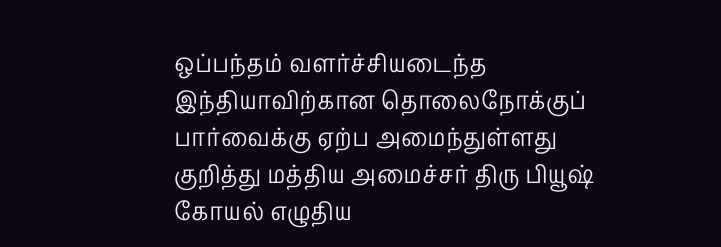ஒப்பந்தம் வளர்ச்சியடைந்த இந்தியாவிற்கான தொலைநோக்குப் பார்வைக்கு ஏற்ப அமைந்துள்ளது குறித்து மத்திய அமைச்சர் திரு பியூஷ் கோயல் எழுதிய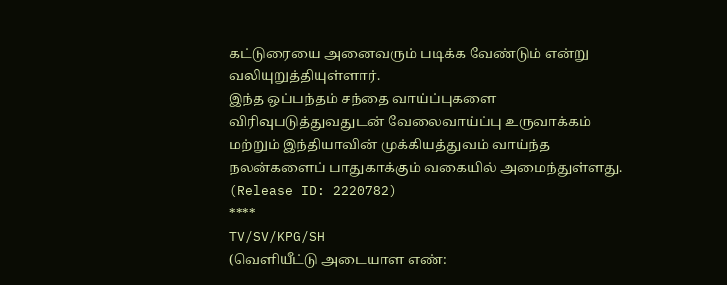கட்டுரையை அனைவரும் படிக்க வேண்டும் என்று வலியுறுத்தியுள்ளார்.
இந்த ஒப்பந்தம் சந்தை வாய்ப்புகளை விரிவுபடுத்துவதுடன் வேலைவாய்ப்பு உருவாக்கம் மற்றும் இந்தியாவின் முக்கியத்துவம் வாய்ந்த நலன்களைப் பாதுகாக்கும் வகையில் அமைந்துள்ளது.
(Release ID: 2220782)
****
TV/SV/KPG/SH
(வெளியீட்டு அடையாள எண்: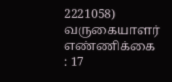2221058)
வருகையாளர் எண்ணிக்கை : 17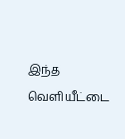இந்த வெளியீட்டை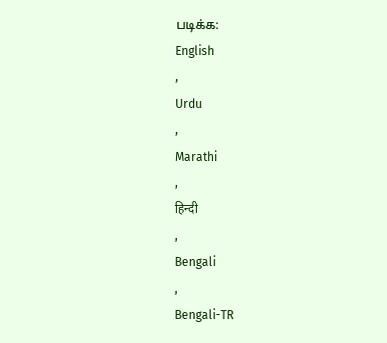படிக்க:
English
,
Urdu
,
Marathi
,
हिन्दी
,
Bengali
,
Bengali-TR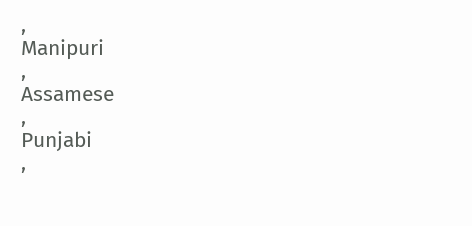,
Manipuri
,
Assamese
,
Punjabi
,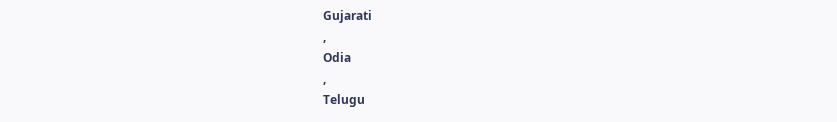Gujarati
,
Odia
,
Telugu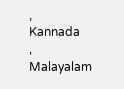,
Kannada
,
Malayalam